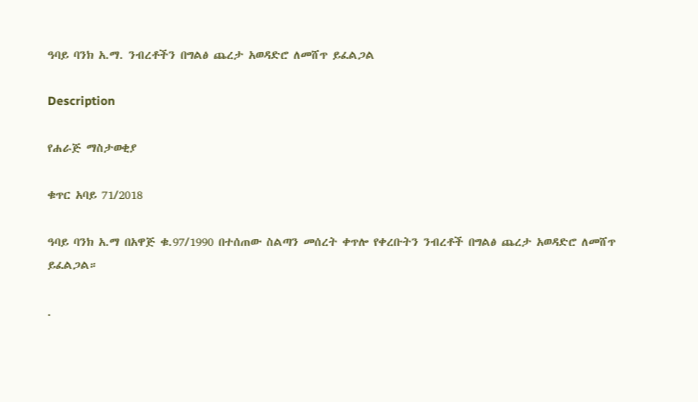ዓባይ ባንክ አ.ማ. ንብረቶችን በግልፅ ጨረታ አወዳድሮ ለመሸጥ ይፈልጋል

Description

የሐራጅ ማስታወቂያ

ቁጥር አባይ 71/2018

ዓባይ ባንክ አ.ማ በአዋጅ ቁ.97/1990 በተሰጠው ስልጣን መሰረት ቀጥሎ የቀረቡትን ንብረቶች በግልፅ ጨረታ አወዳድሮ ለመሸጥ ይፈልጋል።

.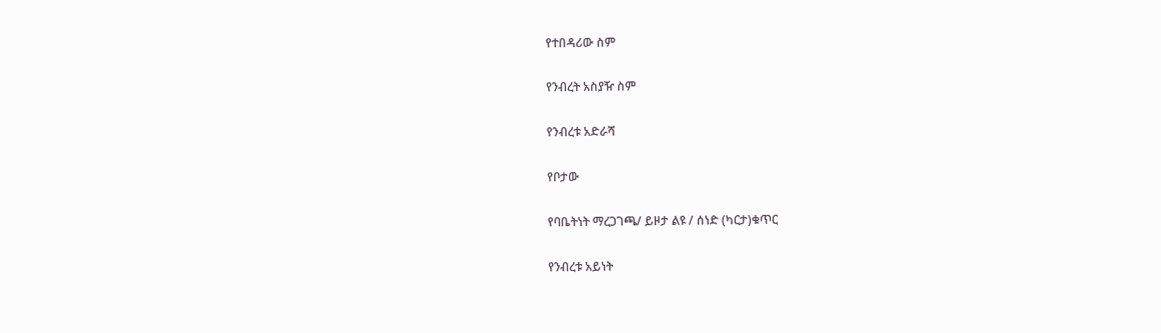የተበዳሪው ስም

የንብረት አስያዥ ስም

የንብረቱ አድራሻ

የቦታው

የባቤትነት ማረጋገጫ/ ይዞታ ልዩ / ሰነድ (ካርታ)ቁጥር

የንብረቱ አይነት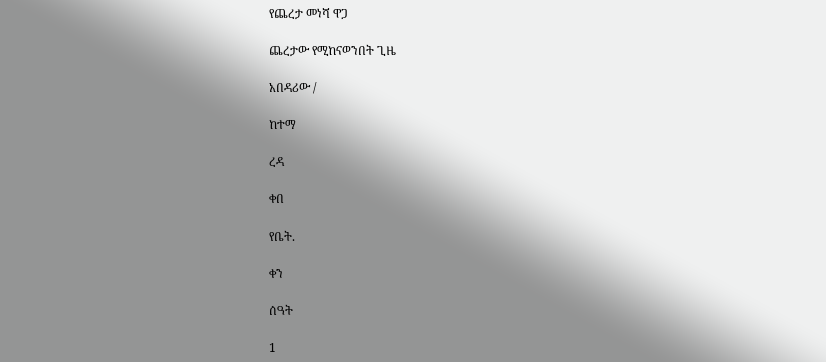የጨረታ መነሻ ዋጋ

ጨረታው የሚከናወንበት ጊዜ

አበዳሪው /

ከተማ

ረዳ

ቀበ

የቤት.

ቀን

ሰዓት

1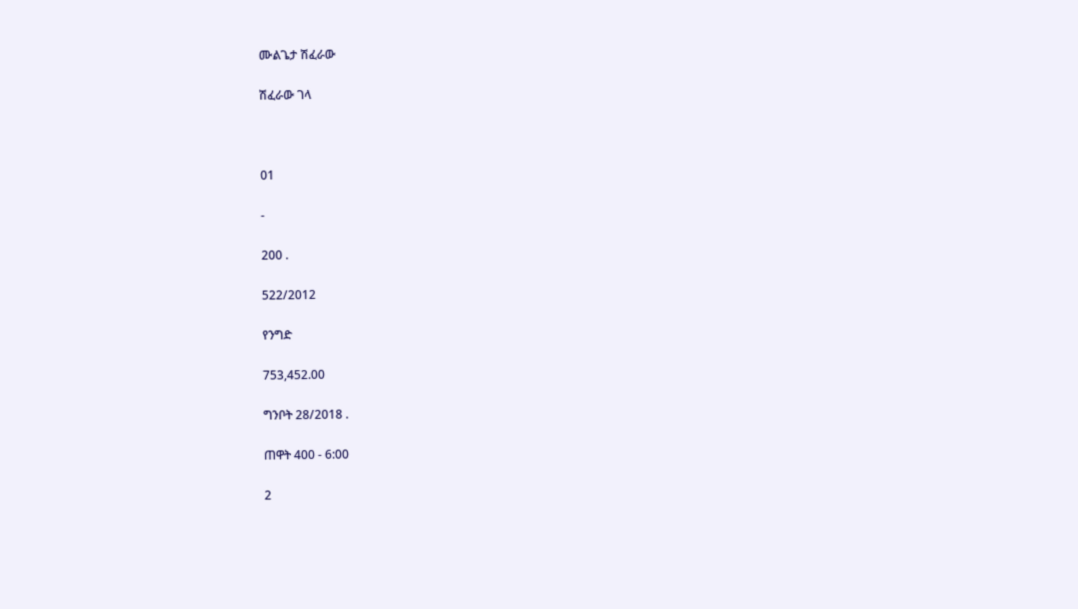ሙልጌታ ሽፈራው

ሽፈራው ገላ



01

-

200 .

522/2012

የንግድ

753,452.00

ግንቦት 28/2018 .

ጠዋት 400 - 6:00

2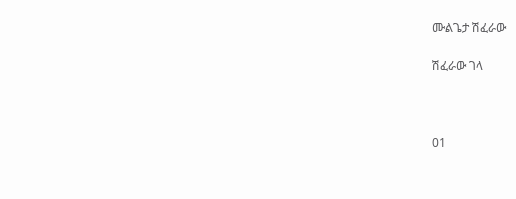ሙልጌታ ሽፈራው

ሽፈራው ገላ



01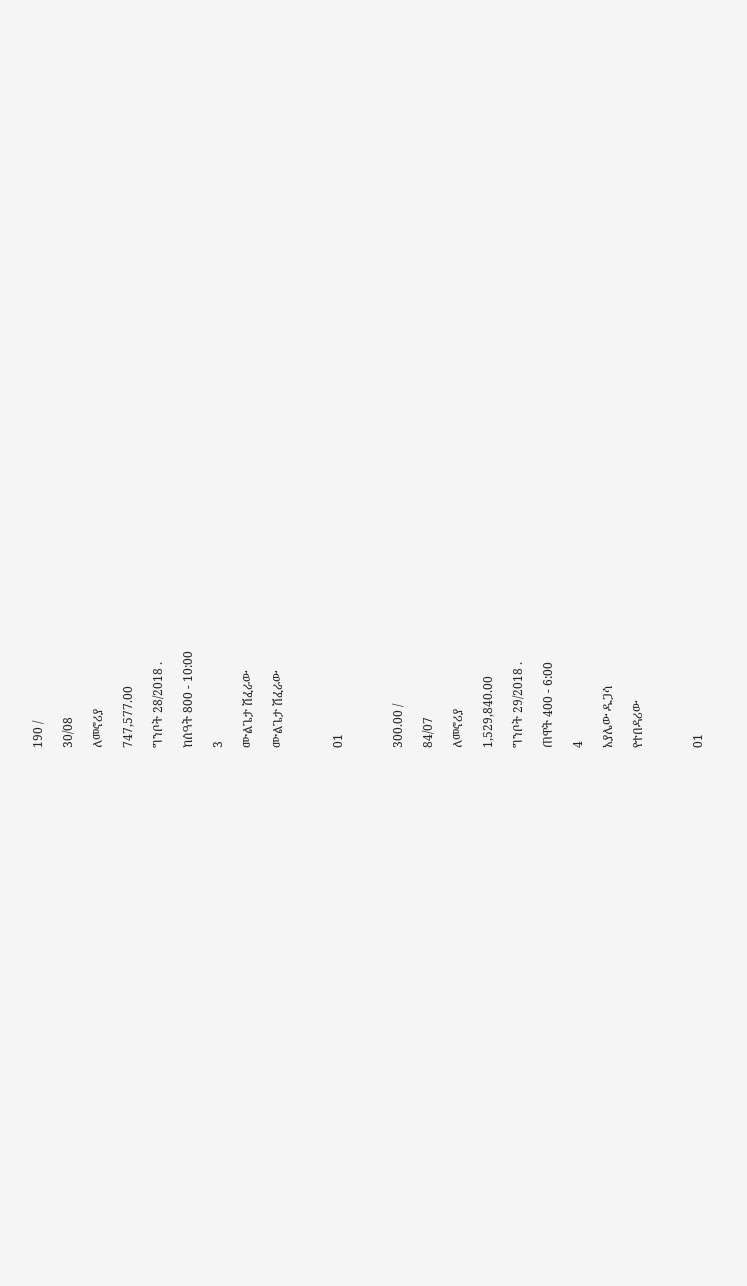190 /

30/08

ለመኖሪያ

747,577.00

ግንቦት 28/2018 .

ከሰዓት 800 - 10:00

3

ሙልጌታ ሽፈራው

ሙልጌታ ሽፈራው



01



300.00 /

84/07

ለመኖሪያ

1,529,840.00

ግንቦት 29/2018 .

ጠዋት 400 - 6:00

4

አያሌው ዱጋሳ

የተበዳሪው



01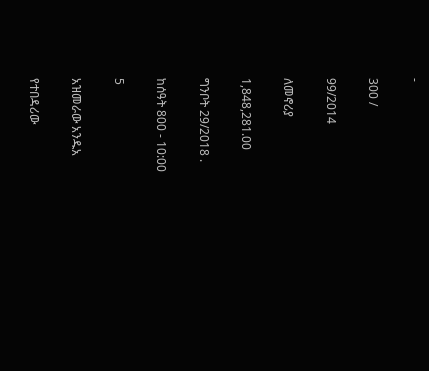-

300 /

99/2014

ለመኖሪያ

1,848,281.00

ግንቦት 29/2018 .

ከሰዓት 800 - 10:00

5

አዝመራው አንዱአ

የተበዳሪው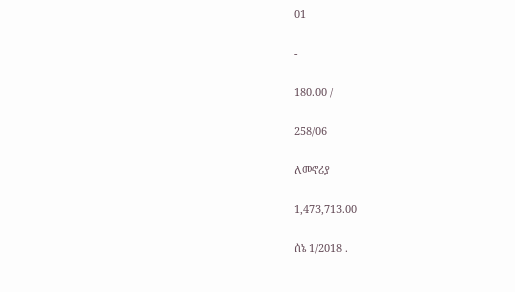01

-

180.00 /

258/06

ለመኖሪያ

1,473,713.00

ሰኔ 1/2018 .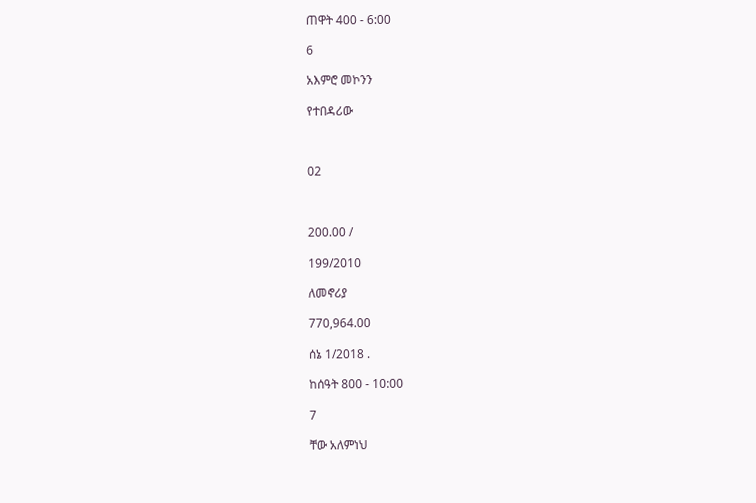ጠዋት 400 - 6:00

6

አእምሮ መኮንን

የተበዳሪው



02



200.00 /

199/2010

ለመኖሪያ

770,964.00

ሰኔ 1/2018 .

ከሰዓት 800 - 10:00

7

ቸው አለምነህ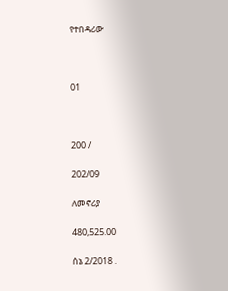የተበዳሪው



01



200 /

202/09

ለመኖሪያ

480,525.00

ሰኔ 2/2018 .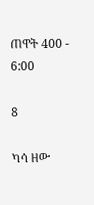ጠዋት 400 - 6:00

8

ካሳ ዘው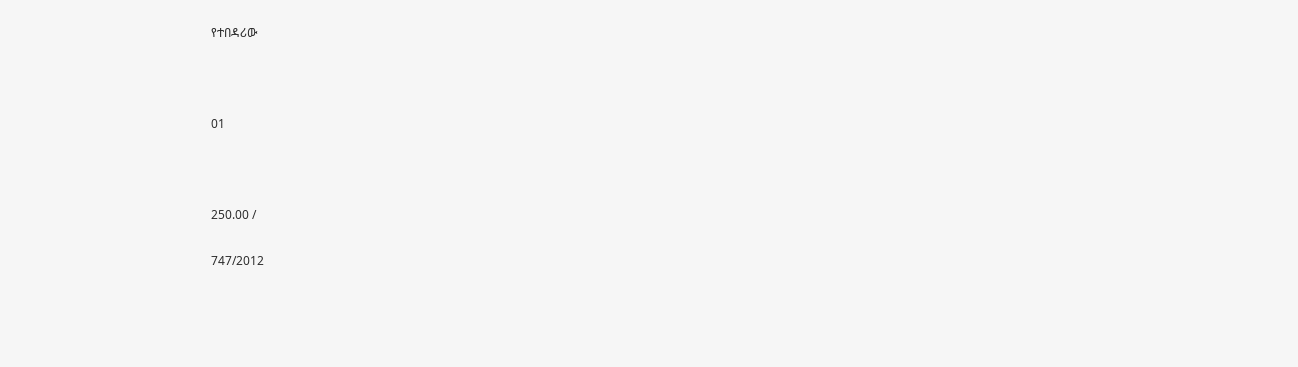የተበዳሪው



01



250.00 /

747/2012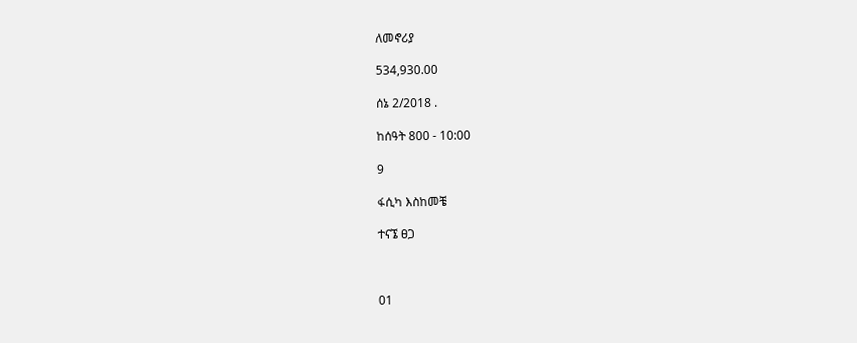ለመኖሪያ

534,930.00

ሰኔ 2/2018 .

ከሰዓት 800 - 10:00

9

ፋሲካ እስከመቼ

ተናኜ ፀጋ



01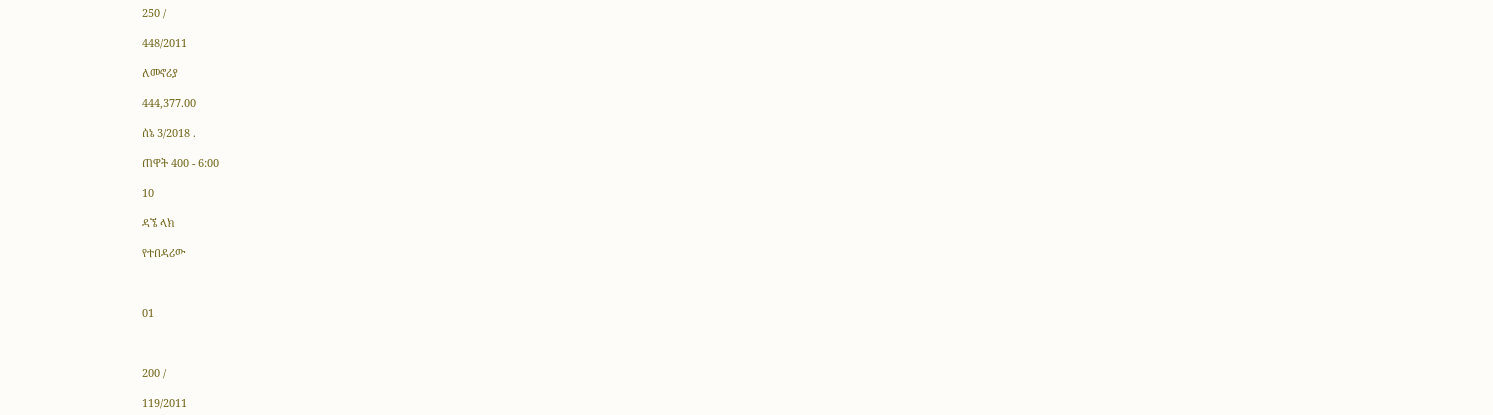250 /

448/2011

ለመኖሪያ

444,377.00

ሰኔ 3/2018 .

ጠዋት 400 - 6:00

10

ዳኜ ላክ

የተበዳሪው



01



200 /

119/2011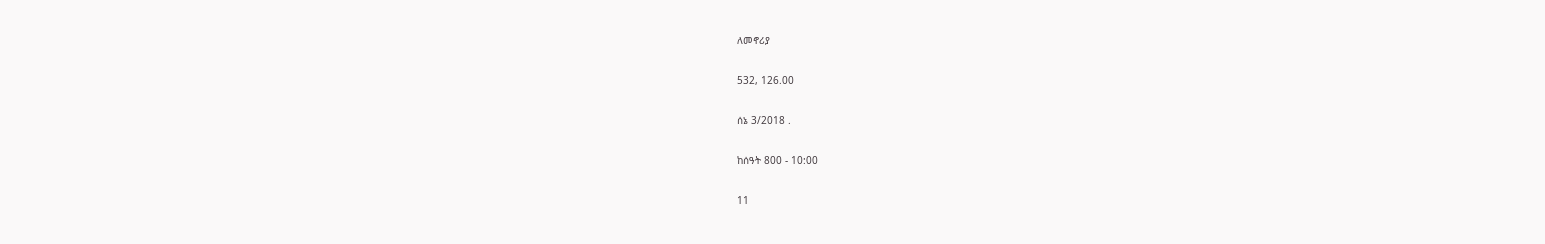ለመኖሪያ

532, 126.00

ሰኔ 3/2018 .

ከሰዓት 800 - 10:00

11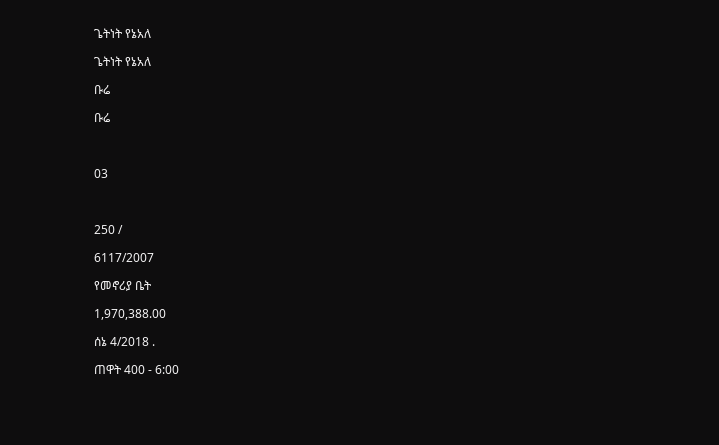ጌትነት የኔአለ

ጌትነት የኔአለ

ቡሬ

ቡሬ



03



250 /

6117/2007

የመኖሪያ ቤት

1,970,388.00

ሰኔ 4/2018 .

ጠዋት 400 - 6:00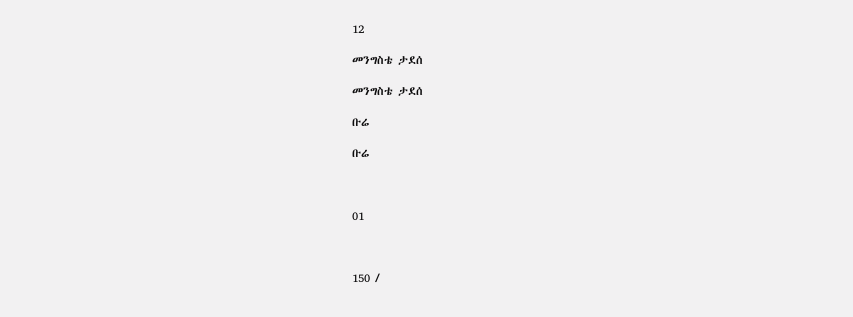12

መንግስቴ ታደሰ

መንግስቴ ታደሰ

ቡሬ

ቡሬ



01



150 /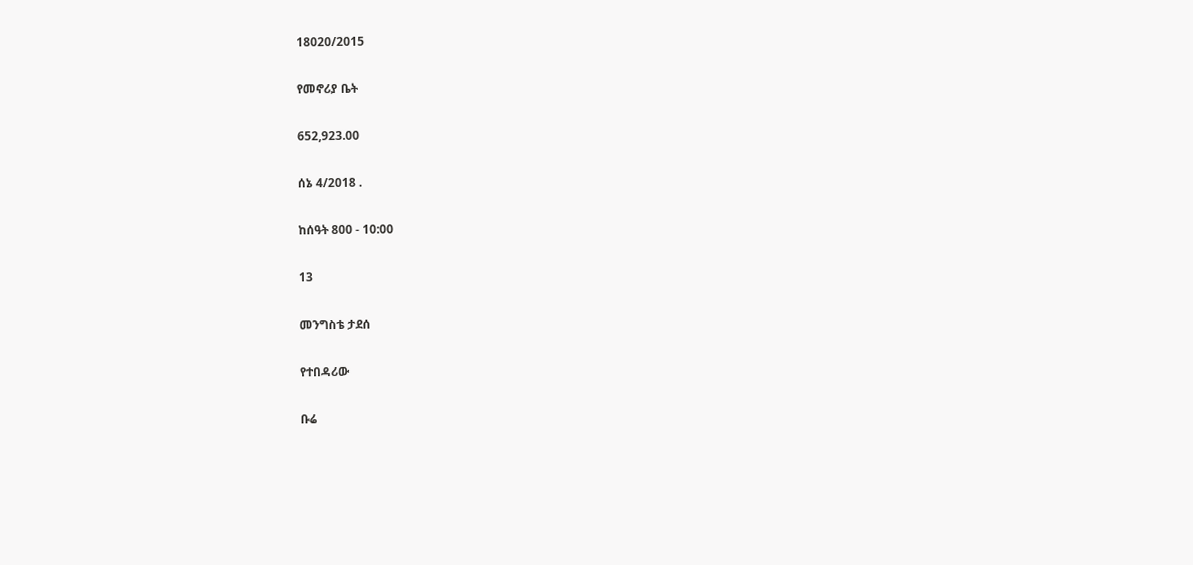18020/2015

የመኖሪያ ቤት

652,923.00

ሰኔ 4/2018 .

ከሰዓት 800 - 10:00

13

መንግስቴ ታደሰ

የተበዳሪው

ቡሬ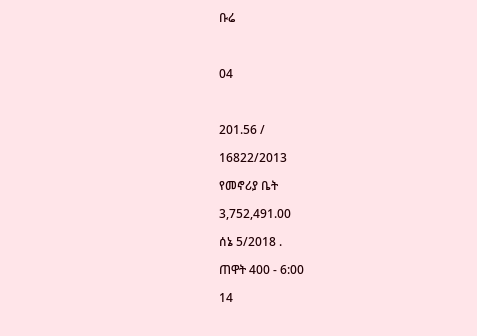ቡሬ



04



201.56 /

16822/2013

የመኖሪያ ቤት

3,752,491.00

ሰኔ 5/2018 .

ጠዋት 400 - 6:00

14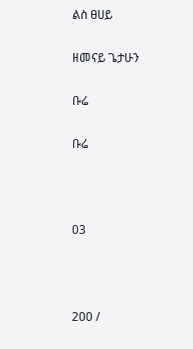ልስ ፀሀይ

ዘመናይ ጌታሁን

ቡሬ

ቡሬ



03



200 /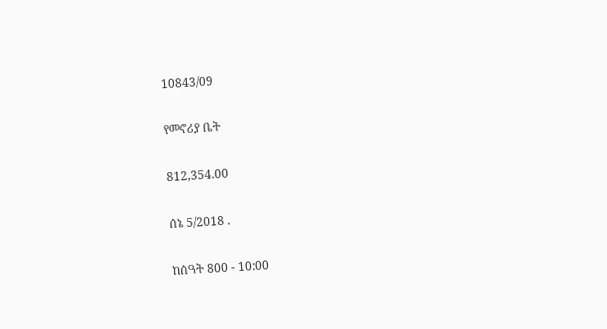10843/09

የመኖሪያ ቤት

812,354.00

ሰኔ 5/2018 .

ከሰዓት 800 - 10:00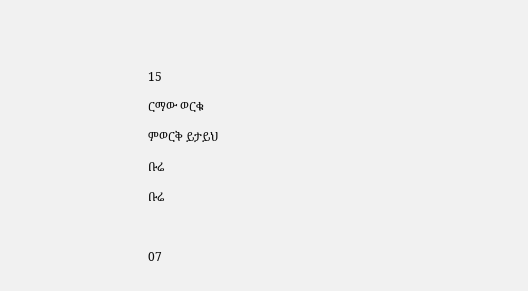15

ርማው ወርቁ

ምወርቅ ይታይህ

ቡሬ

ቡሬ



07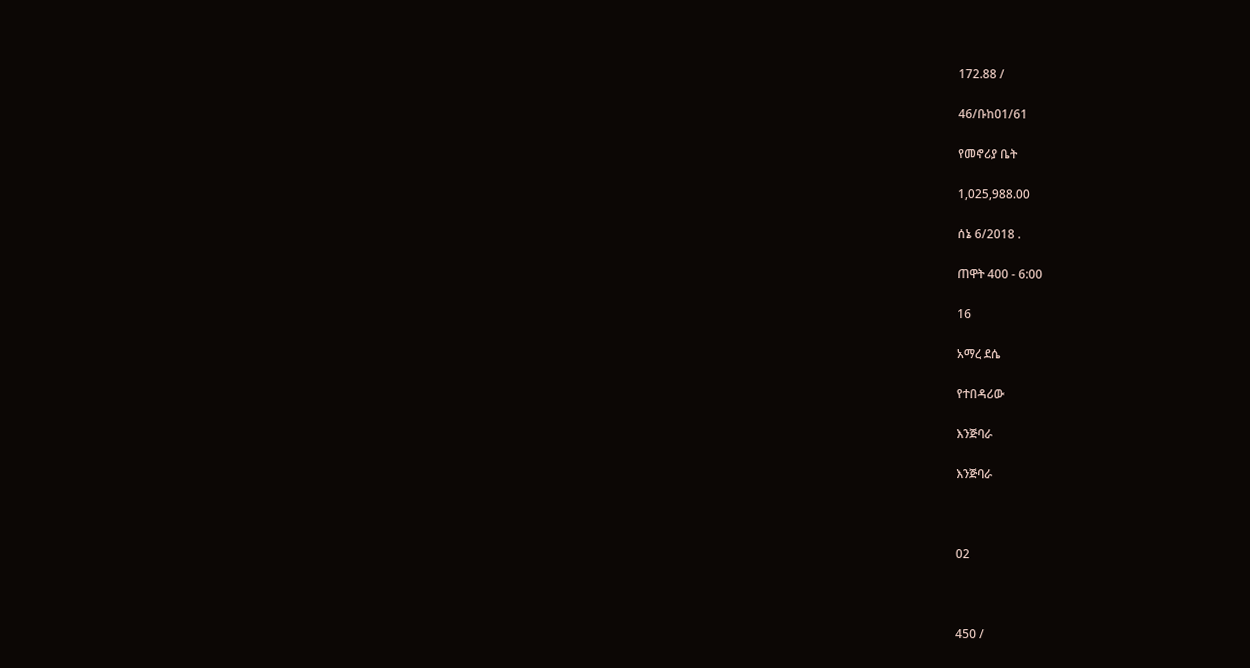172.88 /

46/ቡከ01/61

የመኖሪያ ቤት

1,025,988.00

ሰኔ 6/2018 .

ጠዋት 400 - 6:00

16

አማረ ደሴ

የተበዳሪው

እንጅባራ

እንጅባራ



02



450 /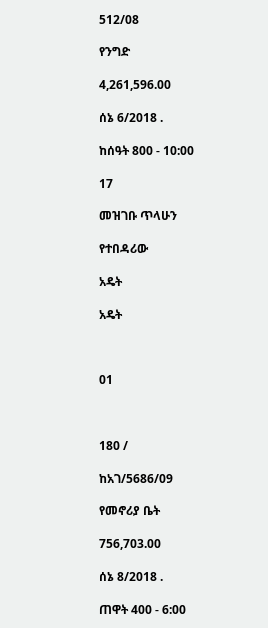512/08

የንግድ

4,261,596.00

ሰኔ 6/2018 .

ከሰዓት 800 - 10:00

17

መዝገቡ ጥላሁን

የተበዳሪው

አዴት

አዴት



01



180 /

ከአገ/5686/09

የመኖሪያ ቤት

756,703.00

ሰኔ 8/2018 .

ጠዋት 400 - 6:00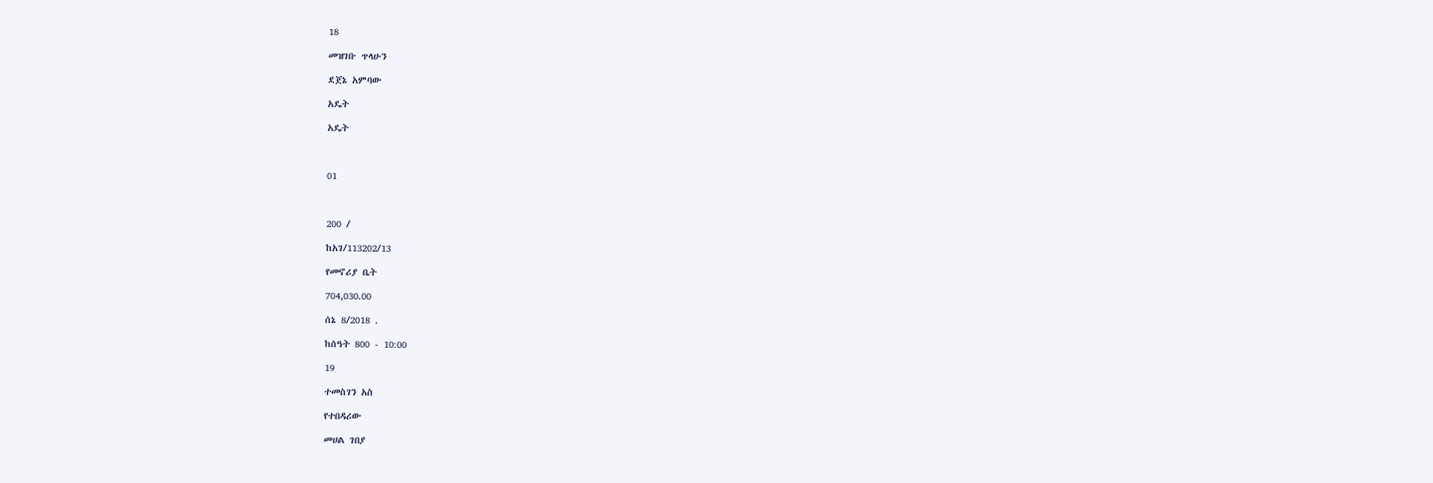18

መዝገቡ ጥላሁን

ደጀኔ አምባው

አዴት

አዴት



01



200 /

ከአገ/113202/13

የመኖሪያ ቤት

704,030.00

ሰኔ 8/2018 .

ከሰዓት 800 - 10:00

19

ተመስገን አስ

የተበዳሪው

መሀል ገበያ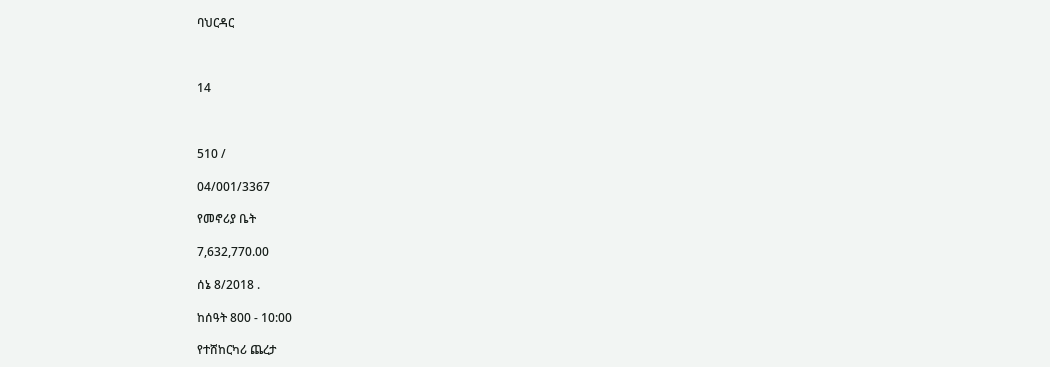ባህርዳር



14



510 /

04/001/3367

የመኖሪያ ቤት

7,632,770.00

ሰኔ 8/2018 .

ከሰዓት 800 - 10:00

የተሸከርካሪ ጨረታ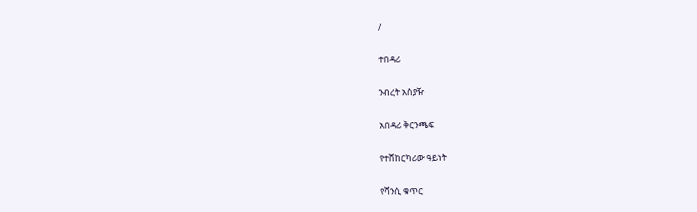/

ተበዳሪ

ንብረት አስያዥ

አበዳሪ ቅርንጫፍ

የተሸከርካሪው ዓይነት

የሻንሲ ቁጥር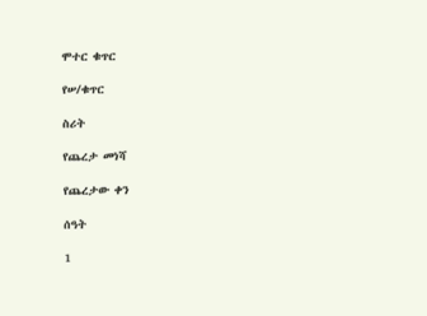ሞተር ቁጥር

የሠ/ቁጥር

ስሪት

የጨረታ መነሻ

የጨረታው ቀን

ሰዓት

1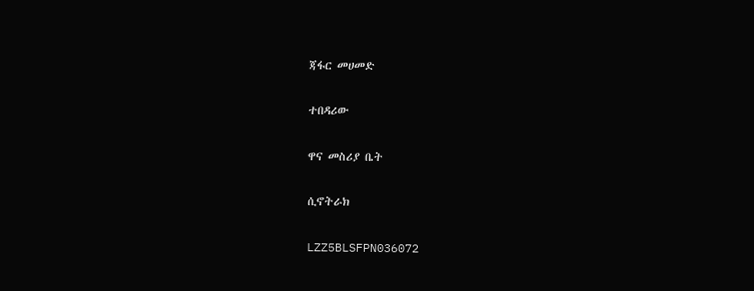ጃፋር መሀመድ

ተበዳሪው

ዋና መስሪያ ቤት

ሲኖትራክ

LZZ5BLSFPN036072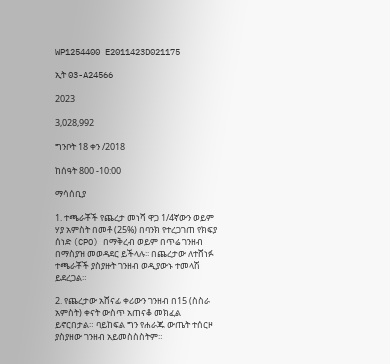WP1254400 E2011423D021175

ኢት 03-A24566

2023

3,028,992

ግንቦት 18 ቀን /2018

ከሰዓት 800 -10:00

ማሳሰቢያ

1. ተጫራቾች የጨረታ መነሻ ዋጋ 1/4ኛውን ወይም ሃያ አምስት በመቶ (25%) በባንክ የተረጋገጠ የክፍያ ሰነድ (CPO) በማቅረብ ወይም በጥሬ ገንዘብ በማስያዝ መወዳደር ይችላሉ፡፡ በጨረታው ለተሸነፉ ተጫራቾች ያስያዙት ገንዘብ ወዲያውኑ ተመላሽ ይደረጋል።

2. የጨረታው አሸናፊ ቀሪውን ገንዘብ በ15 (ስስራ አምስት) ቀናት ውስጥ አጠናቆ መክፈል ይኖርበታል። ባይከፍል ግን የሐራጁ ውጤት ተሰርዞ ያስያዘው ገንዘብ አይመስስስትም።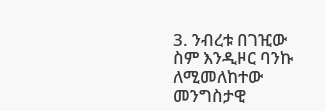3. ንብረቱ በገዢው ስም እንዲዞር ባንኩ ለሚመለከተው መንግስታዊ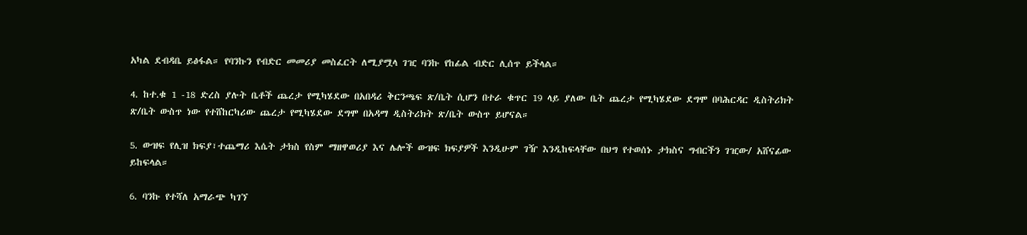አካል ደብዳቤ ይፅፋል። የባንኩን የብድር መመሪያ መስፈርት ለሚያሟላ ገዢ ባንኩ የከፊል ብድር ሊሰጥ ይችላል።

4. ከተ.ቁ 1 -18 ድረስ ያሉት ቤቶች ጨረታ የሚካሄደው በአበዳሪ ቅርንጫፍ ጽ/ቤት ሲሆን በተራ ቁጥር 19 ላይ ያለው ቤት ጨረታ የሚካሄደው ደግሞ በባሕርዳር ዲስትሪክት ጽ/ቤት ውስጥ ነው የተሸከርካሪው ጨረታ የሚካሄደው ደግሞ በአዳማ ዲስትሪክት ጽ/ቤት ውስጥ ይሆናል።

5. ውዝፍ የሊዝ ክፍያ፣ተጨማሪ እሴት ታክስ የስም ማዘዋወሪያ እና ሌሎች ውዝፍ ክፍያዎች እንዲሁም ገዥ እንዲከፍላቸው በህግ የተወሰኑ ታክስና ግብርችን ገዢው/ አሸናፊው ይከፍላል።

6. ባንኩ የተሻለ አማራጭ ካገኘ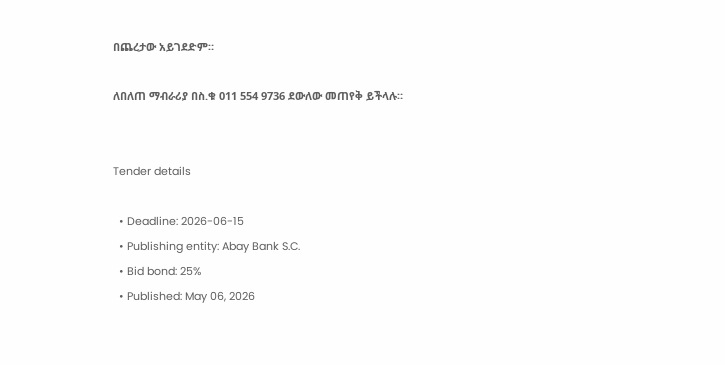በጨረታው አይገደድም።

ለበለጠ ማብራሪያ በስ.ቁ 011 554 9736 ደውለው መጠየቅ ይችላሉ።


Tender details

  • Deadline: 2026-06-15
  • Publishing entity: Abay Bank S.C.
  • Bid bond: 25%
  • Published: May 06, 2026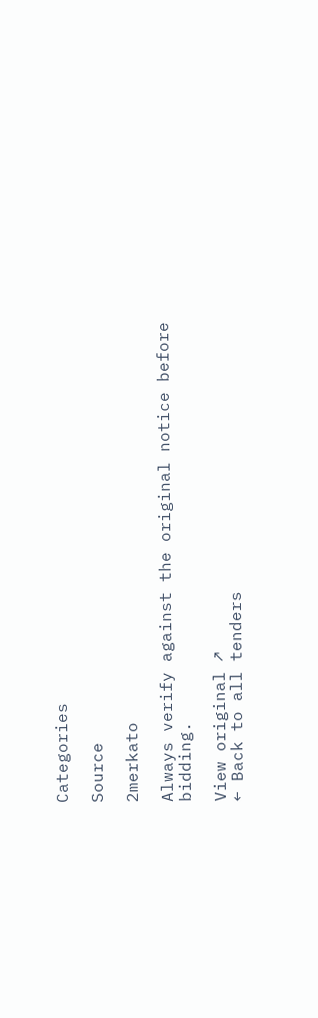Categories

Source

2merkato

Always verify against the original notice before bidding.

View original ↗
← Back to all tenders